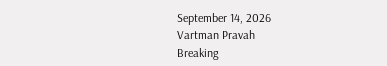September 14, 2026
Vartman Pravah
Breaking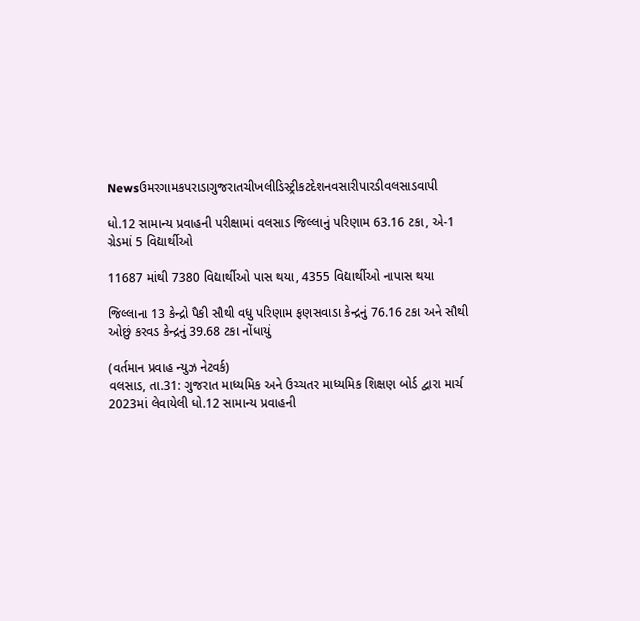Newsઉમરગામકપરાડાગુજરાતચીખલીડિસ્ટ્રીકટદેશનવસારીપારડીવલસાડવાપી

ધો.12 સામાન્‍ય પ્રવાહની પરીક્ષામાં વલસાડ જિલ્લાનું પરિણામ 63.16 ટકા, એ-1 ગ્રેડમાં 5 વિદ્યાર્થીઓ

11687 માંથી 7380 વિદ્યાર્થીઓ પાસ થયા, 4355 વિદ્યાર્થીઓ નાપાસ થયા

જિલ્લાના 13 કેન્‍દ્રો પૈકી સૌથી વધુ પરિણામ ફણસવાડા કેન્‍દ્રનું 76.16 ટકા અને સૌથી ઓછું કરવડ કેન્‍દ્રનું 39.68 ટકા નોંધાયું

(વર્તમાન પ્રવાહ ન્‍યુઝ નેટવર્ક)
વલસાડ, તા.31: ગુજરાત માધ્‍યમિક અને ઉચ્‍ચતર માધ્‍યમિક શિક્ષણ બોર્ડ દ્વારા માર્ચ 2023માં લેવાયેલી ધો.12 સામાન્‍ય પ્રવાહની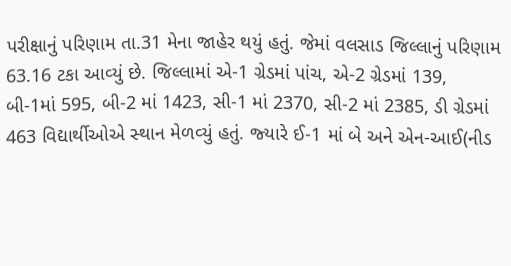પરીક્ષાનું પરિણામ તા.31 મેના જાહેર થયું હતું. જેમાં વલસાડ જિલ્લાનું પરિણામ 63.16 ટકા આવ્‍યું છે. જિલ્લામાં એ-1 ગ્રેડમાં પાંચ, એ-2 ગ્રેડમાં 139, બી-1માં 595, બી-2 માં 1423, સી-1 માં 2370, સી-2 માં 2385, ડી ગ્રેડમાં 463 વિદ્યાર્થીઓએ સ્‍થાન મેળવ્‍યું હતું. જ્‍યારે ઈ-1 માં બે અને એન-આઈ(નીડ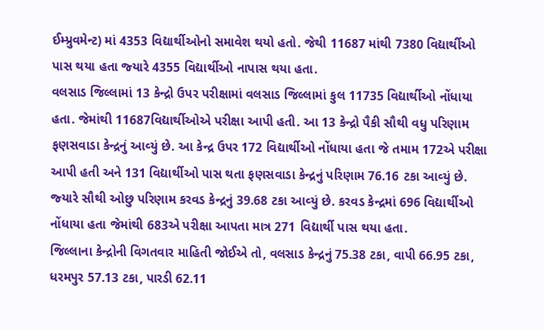ઈમ્‍પ્રુવમેન્‍ટ) માં 4353 વિદ્યાર્થીઓનો સમાવેશ થયો હતો. જેથી 11687 માંથી 7380 વિદ્યાર્થીઓ પાસ થયા હતા જ્‍યારે 4355 વિદ્યાર્થીઓ નાપાસ થયા હતા.
વલસાડ જિલ્લામાં 13 કેન્‍દ્રો ઉપર પરીક્ષામાં વલસાડ જિલ્લામાં કુલ 11735 વિદ્યાર્થીઓ નોંધાયા હતા. જેમાંથી 11687વિદ્યાર્થીઓએ પરીક્ષા આપી હતી. આ 13 કેન્‍દ્રો પૈકી સૌથી વધુ પરિણામ ફણસવાડા કેન્‍દ્રનું આવ્‍યું છે. આ કેન્‍દ્ર ઉપર 172 વિદ્યાર્થીઓ નોંધાયા હતા જે તમામ 172એ પરીક્ષા આપી હતી અને 131 વિદ્યાર્થીઓ પાસ થતા ફણસવાડા કેન્‍દ્રનું પરિણામ 76.16 ટકા આવ્‍યું છે. જ્‍યારે સૌથી ઓછુ પરિણામ કરવડ કેન્‍દ્રનું 39.68 ટકા આવ્‍યું છે. કરવડ કેન્‍દ્રમાં 696 વિદ્યાર્થીઓ નોંધાયા હતા જેમાંથી 683એ પરીક્ષા આપતા માત્ર 271 વિદ્યાર્થી પાસ થયા હતા.
જિલ્લાના કેન્‍દ્રોની વિગતવાર માહિતી જોઈએ તો, વલસાડ કેન્‍દ્રનું 75.38 ટકા, વાપી 66.95 ટકા, ધરમપુર 57.13 ટકા, પારડી 62.11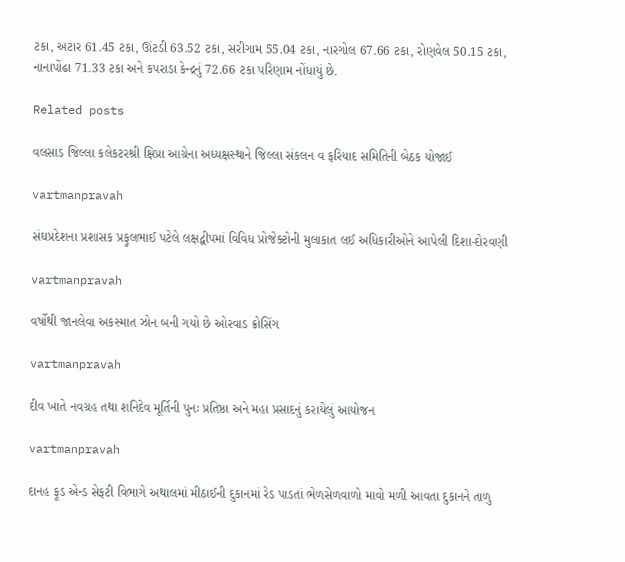ટકા, અટાર 61.45 ટકા, ઊંટડી 63.52 ટકા, સરીગામ 55.04 ટકા, નારગોલ 67.66 ટકા, રોણવેલ 50.15 ટકા, નાનાપોંઢા 71.33 ટકા અને કપરાડા કેન્‍દ્રનું 72.66 ટકા પરિણામ નોંધાયું છે.

Related posts

વલસાડ જિલ્લા કલેકટરશ્રી ક્ષિપ્રા આગ્રેના અધ્‍યક્ષસ્‍થાને જિલ્લા સંકલન વ ફરિયાદ સમિતિની બેઠક યોજાઈ

vartmanpravah

સંઘપ્રદેશના પ્રશાસક પ્રફુલભાઈ પટેલે લક્ષદ્વીપમાં વિવિધ પ્રોજેક્‍ટોની મુલાકાત લઈ અધિકારીઓને આપેલી દિશા-દોરવણી

vartmanpravah

વર્ષોથી જાનલેવા અકસ્‍માત ઝોન બની ગયો છે ઓરવાડ ક્રોસિંગ

vartmanpravah

દીવ ખાતે નવગ્રહ તથા શનિદેવ મૂર્તિની પુનઃ પ્રતિષ્ઠા અને મહા પ્રસાદનું કરાયેલું આયોજન

vartmanpravah

દાનહ ફૂડ એન્‍ડ સેફટી વિભાગે અથાલમાં મીઠાઈની દુકાનમાં રેડ પાડતાં ભેળસેળવાળો માવો મળી આવતા દુકાનને તાળુ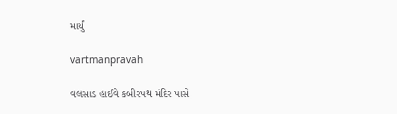માર્યું

vartmanpravah

વલસાડ હાઈવે કબીરપથ મંદિર પાસે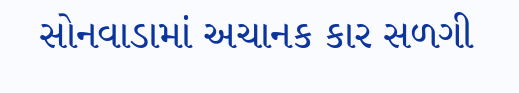સોનવાડામાં અચાનક કાર સળગી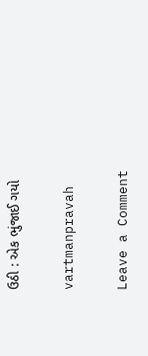ઉઠી : એક ભુંજાઈ ગયો

vartmanpravah

Leave a Comment